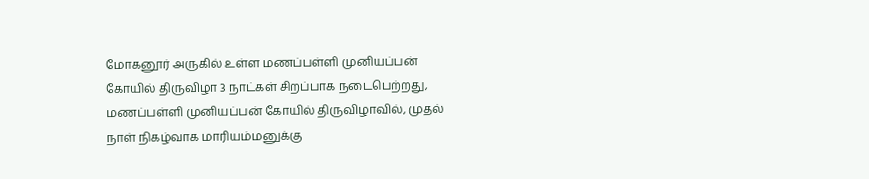மோகனூர் அருகில் உள்ள மணப்பள்ளி முனியப்பன் கோயில் திருவிழா 3 நாட்கள் சிறப்பாக நடைபெற்றது,
மணப்பள்ளி முனியப்பன் கோயில் திருவிழாவில், முதல் நாள் நிகழ்வாக மாரியம்மனுக்கு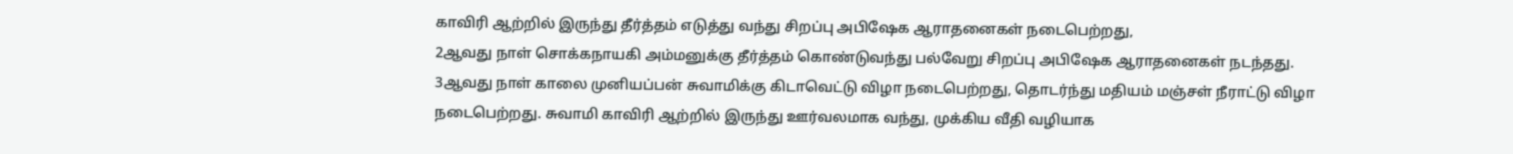காவிரி ஆற்றில் இருந்து தீர்த்தம் எடுத்து வந்து சிறப்பு அபிஷேக ஆராதனைகள் நடைபெற்றது,
2ஆவது நாள் சொக்கநாயகி அம்மனுக்கு தீர்த்தம் கொண்டுவந்து பல்வேறு சிறப்பு அபிஷேக ஆராதனைகள் நடந்தது.
3ஆவது நாள் காலை முனியப்பன் சுவாமிக்கு கிடாவெட்டு விழா நடைபெற்றது, தொடர்ந்து மதியம் மஞ்சள் நீராட்டு விழா நடைபெற்றது. சுவாமி காவிரி ஆற்றில் இருந்து ஊர்வலமாக வந்து, முக்கிய வீதி வழியாக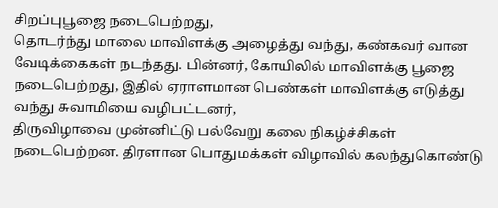சிறப்புபூஜை நடைபெற்றது,
தொடர்ந்து மாலை மாவிளக்கு அழைத்து வந்து, கண்கவர் வான வேடிக்கைகள் நடந்தது. பின்னர், கோயிலில் மாவிளக்கு பூஜை நடைபெற்றது, இதில் ஏராளமான பெண்கள் மாவிளக்கு எடுத்து வந்து சுவாமியை வழிபட்டனர்,
திருவிழாவை முன்னிட்டு பல்வேறு கலை நிகழ்ச்சிகள் நடைபெற்றன. திரளான பொதுமக்கள் விழாவில் கலந்துகொண்டு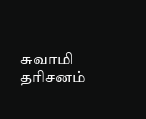சுவாமி தரிசனம்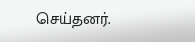செய்தனர்.